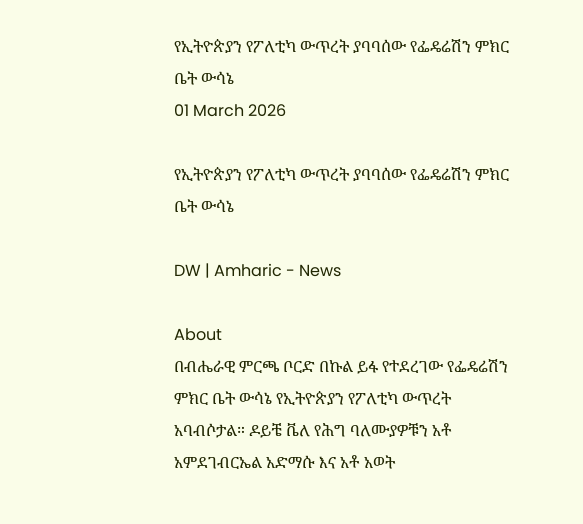የኢትዮጵያን የፖለቲካ ውጥረት ያባባሰው የፌዴሬሽን ምክር ቤት ውሳኔ
01 March 2026

የኢትዮጵያን የፖለቲካ ውጥረት ያባባሰው የፌዴሬሽን ምክር ቤት ውሳኔ

DW | Amharic - News

About
በብሔራዊ ምርጫ ቦርድ በኩል ይፋ የተደረገው የፌዴሬሽን ምክር ቤት ውሳኔ የኢትዮጵያን የፖለቲካ ውጥረት አባብሶታል። ዶይቼ ቬለ የሕግ ባለሙያዎቹን አቶ አምደገብርኤል አድማሱ እና አቶ አወት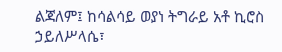ልጃለም፤ ከሳልሳይ ወያነ ትግራይ አቶ ኪሮስ ኃይለሥላሴ፣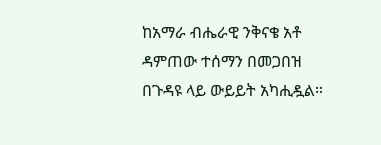ከአማራ ብሔራዊ ንቅናቄ አቶ ዳምጠው ተሰማን በመጋበዝ በጉዳዩ ላይ ውይይት አካሒዷል።